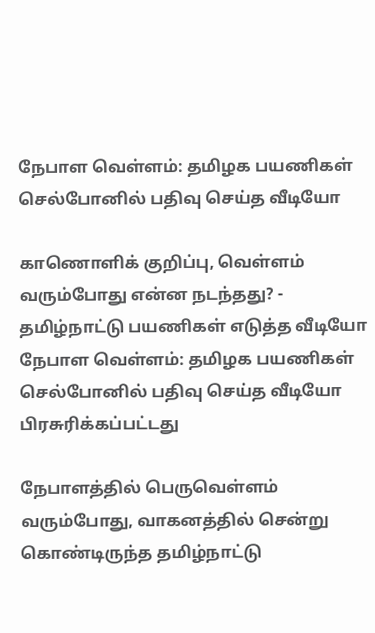நேபாள வெள்ளம்: தமிழக பயணிகள் செல்போனில் பதிவு செய்த வீடியோ

காணொளிக் குறிப்பு, வெள்ளம் வரும்போது என்ன நடந்தது? - தமிழ்நாட்டு பயணிகள் எடுத்த வீடியோ
நேபாள வெள்ளம்: தமிழக பயணிகள் செல்போனில் பதிவு செய்த வீடியோ
பிரசுரிக்கப்பட்டது

நேபாளத்தில் பெருவெள்ளம் வரும்போது, வாகனத்தில் சென்று கொண்டிருந்த தமிழ்நாட்டு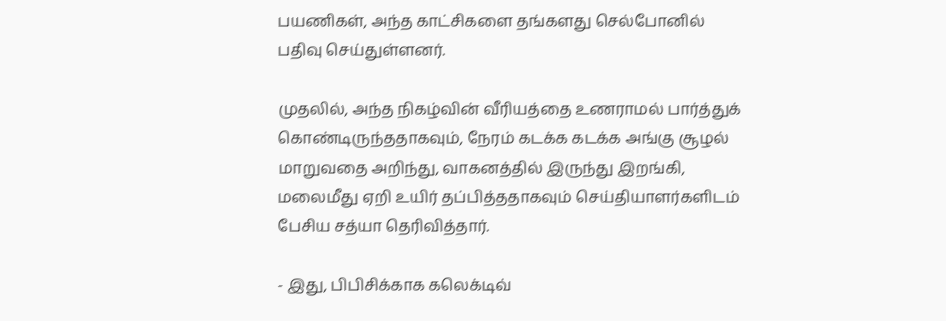பயணிகள், அந்த காட்சிகளை தங்களது செல்போனில் பதிவு செய்துள்ளனர்.

முதலில், அந்த நிகழ்வின் வீரியத்தை உணராமல் பார்த்துக் கொண்டிருந்ததாகவும், நேரம் கடக்க கடக்க அங்கு சூழல் மாறுவதை அறிந்து, வாகனத்தில் இருந்து இறங்கி, மலைமீது ஏறி உயிர் தப்பித்ததாகவும் செய்தியாளர்களிடம் பேசிய சத்யா தெரிவித்தார்.

- இது, பிபிசிக்காக கலெக்டிவ்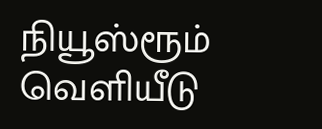நியூஸ்ரூம் வெளியீடு